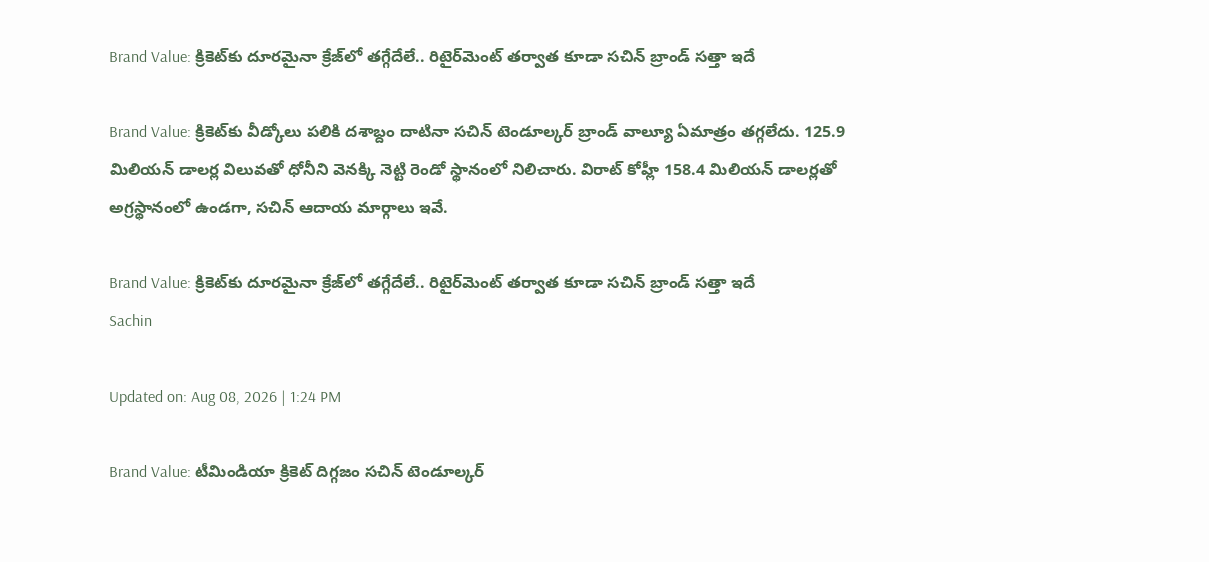Brand Value: క్రికెట్‌కు దూరమైనా క్రేజ్‌లో తగ్గేదేలే.. రిటైర్‌మెంట్ తర్వాత కూడా సచిన్ బ్రాండ్ సత్తా ఇదే

Brand Value: క్రికెట్‌కు వీడ్కోలు పలికి దశాబ్దం దాటినా సచిన్ టెండూల్కర్ బ్రాండ్ వాల్యూ ఏమాత్రం తగ్గలేదు. 125.9 మిలియన్ డాలర్ల విలువతో ధోనీని వెనక్కి నెట్టి రెండో స్థానంలో నిలిచారు. విరాట్ కోహ్లీ 158.4 మిలియన్ డాలర్లతో అగ్రస్థానంలో ఉండగా, సచిన్ ఆదాయ మార్గాలు ఇవే.

Brand Value: క్రికెట్‌కు దూరమైనా క్రేజ్‌లో తగ్గేదేలే.. రిటైర్‌మెంట్ తర్వాత కూడా సచిన్ బ్రాండ్ సత్తా ఇదే
Sachin

Updated on: Aug 08, 2026 | 1:24 PM

Brand Value: టీమిండియా క్రికెట్ దిగ్గజం సచిన్ టెండూల్కర్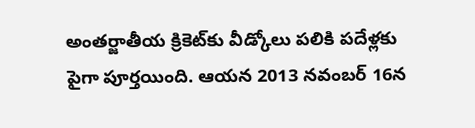అంతర్జాతీయ క్రికెట్‌కు వీడ్కోలు పలికి పదేళ్లకు పైగా పూర్తయింది. ఆయన 2013 నవంబర్ 16న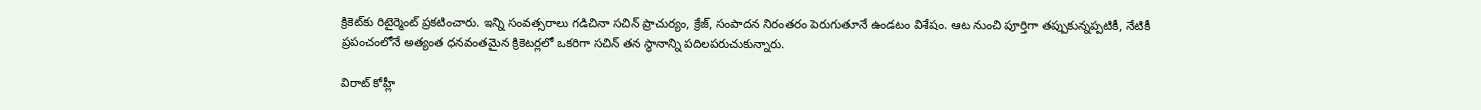క్రికెట్‌కు రిటైర్మెంట్ ప్రకటించారు. ఇన్ని సంవత్సరాలు గడిచినా సచిన్ ప్రాచుర్యం, క్రేజ్, సంపాదన నిరంతరం పెరుగుతూనే ఉండటం విశేషం. ఆట నుంచి పూర్తిగా తప్పుకున్నప్పటికీ, నేటికీ ప్రపంచంలోనే అత్యంత ధనవంతమైన క్రికెటర్లలో ఒకరిగా సచిన్ తన స్థానాన్ని పదిలపరుచుకున్నారు.

విరాట్ కోహ్లీ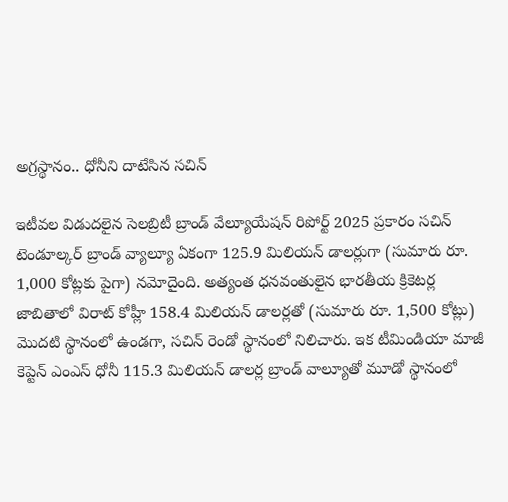అగ్రస్థానం.. ధోనీని దాటేసిన సచిన్

ఇటీవల విడుదలైన సెలబ్రిటీ బ్రాండ్ వేల్యూయేషన్ రిపోర్ట్ 2025 ప్రకారం సచిన్ టెండూల్కర్ బ్రాండ్ వ్యాల్యూ ఏకంగా 125.9 మిలియన్ డాలర్లుగా (సుమారు రూ. 1,000 కోట్లకు పైగా) నమోదైంది. అత్యంత ధనవంతులైన భారతీయ క్రికెటర్ల జాబితాలో విరాట్ కోహ్లీ 158.4 మిలియన్ డాలర్లతో (సుమారు రూ. 1,500 కోట్లు) మొదటి స్థానంలో ఉండగా, సచిన్ రెండో స్థానంలో నిలిచారు. ఇక టీమిండియా మాజీ కెప్టెన్ ఎంఎస్ ధోనీ 115.3 మిలియన్ డాలర్ల బ్రాండ్ వాల్యూతో మూడో స్థానంలో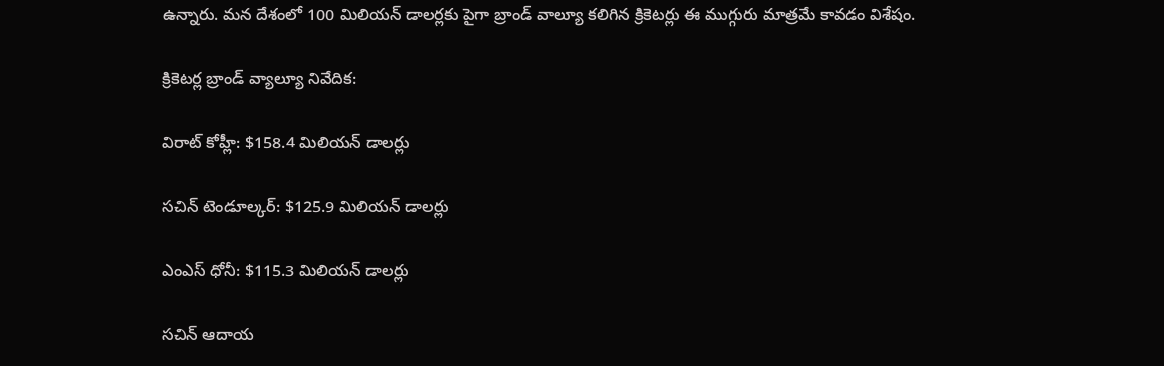ఉన్నారు. మన దేశంలో 100 మిలియన్ డాలర్లకు పైగా బ్రాండ్ వాల్యూ కలిగిన క్రికెటర్లు ఈ ముగ్గురు మాత్రమే కావడం విశేషం.

క్రికెటర్ల బ్రాండ్ వ్యాల్యూ నివేదిక:

విరాట్ కోహ్లీ: $158.4 మిలియన్ డాలర్లు

సచిన్ టెండూల్కర్: $125.9 మిలియన్ డాలర్లు

ఎంఎస్ ధోనీ: $115.3 మిలియన్ డాలర్లు

సచిన్ ఆదాయ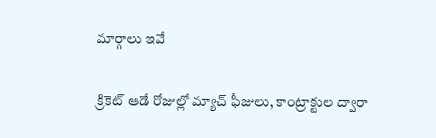మార్గాలు ఇవే

క్రికెట్ ఆడే రోజుల్లో మ్యాచ్ ఫీజులు, కాంట్రాక్టుల ద్వారా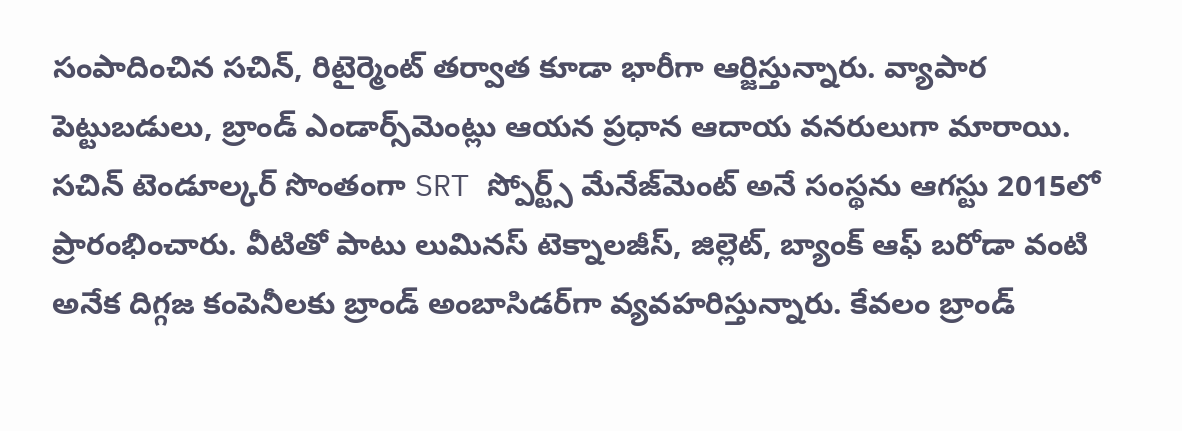సంపాదించిన సచిన్, రిటైర్మెంట్ తర్వాత కూడా భారీగా ఆర్జిస్తున్నారు. వ్యాపార పెట్టుబడులు, బ్రాండ్ ఎండార్స్‌మెంట్లు ఆయన ప్రధాన ఆదాయ వనరులుగా మారాయి. సచిన్ టెండూల్కర్ సొంతంగా SRT స్పోర్ట్స్ మేనేజ్‌మెంట్ అనే సంస్థను ఆగస్టు 2015లో ప్రారంభించారు. వీటితో పాటు లుమినస్ టెక్నాలజీస్, జిల్లెట్, బ్యాంక్ ఆఫ్ బరోడా వంటి అనేక దిగ్గజ కంపెనీలకు బ్రాండ్ అంబాసిడర్‌గా వ్యవహరిస్తున్నారు. కేవలం బ్రాండ్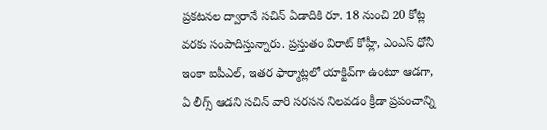ప్రకటనల ద్వారానే సచిన్ ఏడాదికి రూ. 18 నుంచి 20 కోట్ల వరకు సంపాదిస్తున్నారు. ప్రస్తుతం విరాట్ కోహ్లీ, ఎంఎస్ ధోనీ ఇంకా ఐపీఎల్, ఇతర ఫార్మాట్లలో యాక్టివ్‌గా ఉంటూ ఆడగా, ఏ లీగ్స్ ఆడని సచిన్ వారి సరసన నిలవడం క్రీడా ప్రపంచాన్ని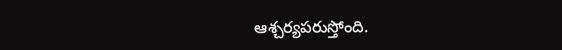ఆశ్చర్యపరుస్తోంది.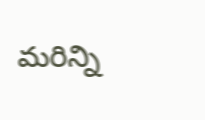మరిన్ని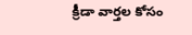క్రీడా వార్తల కోసం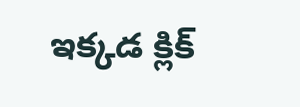ఇక్కడ క్లిక్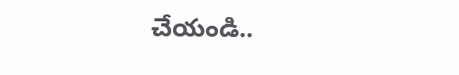చేయండి..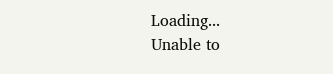Loading...
Unable to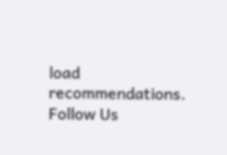load recommendations.
Follow Us